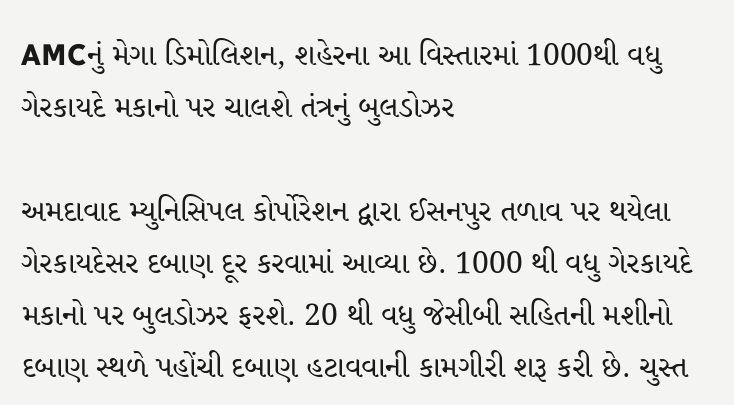AMCનું મેગા ડિમોલિશન, શહેરના આ વિસ્તારમાં 1000થી વધુ ગેરકાયદે મકાનો પર ચાલશે તંત્રનું બુલડોઝર

અમદાવાદ મ્યુનિસિપલ કોર્પોરેશન દ્વારા ઈસનપુર તળાવ પર થયેલા ગેરકાયદેસર દબાણ દૂર કરવામાં આવ્યા છે. 1000 થી વધુ ગેરકાયદે મકાનો પર બુલડોઝર ફરશે. 20 થી વધુ જેસીબી સહિતની મશીનો દબાણ સ્થળે પહોંચી દબાણ હટાવવાની કામગીરી શરૂ કરી છે. ચુસ્ત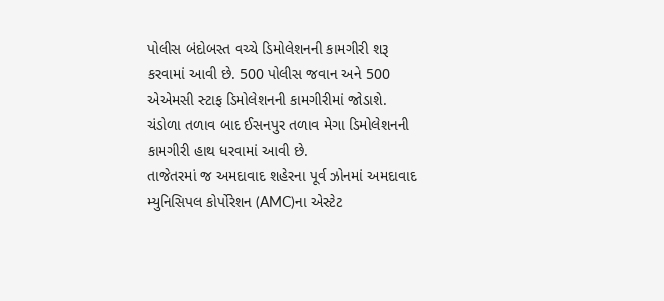પોલીસ બંદોબસ્ત વચ્ચે ડિમોલેશનની કામગીરી શરૂ કરવામાં આવી છે. 500 પોલીસ જવાન અને 500 એએમસી સ્ટાફ ડિમોલેશનની કામગીરીમાં જોડાશે. ચંડોળા તળાવ બાદ ઈસનપુર તળાવ મેગા ડિમોલેશનની કામગીરી હાથ ધરવામાં આવી છે.
તાજેતરમાં જ અમદાવાદ શહેરના પૂર્વ ઝોનમાં અમદાવાદ મ્યુનિસિપલ કોર્પોરેશન (AMC)ના એસ્ટેટ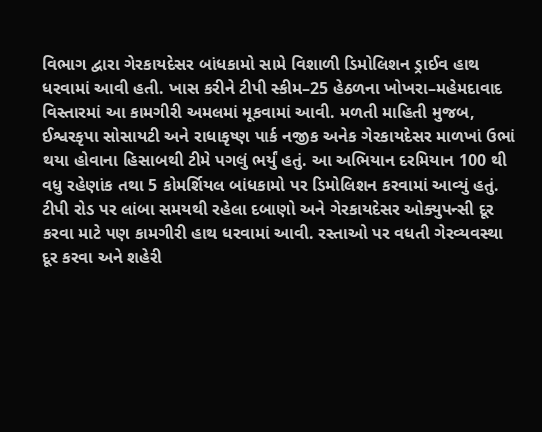વિભાગ દ્વારા ગેરકાયદેસર બાંધકામો સામે વિશાળી ડિમોલિશન ડ્રાઈવ હાથ ધરવામાં આવી હતી. ખાસ કરીને ટીપી સ્કીમ–25 હેઠળના ખોખરા–મહેમદાવાદ વિસ્તારમાં આ કામગીરી અમલમાં મૂકવામાં આવી. મળતી માહિતી મુજબ, ઈશ્વરકૃપા સોસાયટી અને રાધાકૃષ્ણ પાર્ક નજીક અનેક ગેરકાયદેસર માળખાં ઉભાં થયા હોવાના હિસાબથી ટીમે પગલું ભર્યું હતું. આ અભિયાન દરમિયાન 100 થી વધુ રહેણાંક તથા 5 કોમર્શિયલ બાંધકામો પર ડિમોલિશન કરવામાં આવ્યું હતું.
ટીપી રોડ પર લાંબા સમયથી રહેલા દબાણો અને ગેરકાયદેસર ઓક્યુપન્સી દૂર કરવા માટે પણ કામગીરી હાથ ધરવામાં આવી. રસ્તાઓ પર વધતી ગેરવ્યવસ્થા દૂર કરવા અને શહેરી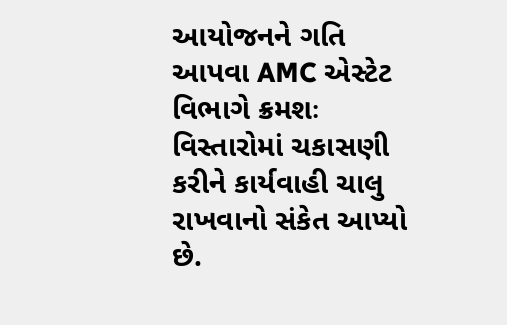આયોજનને ગતિ આપવા AMC એસ્ટેટ વિભાગે ક્રમશઃ વિસ્તારોમાં ચકાસણી કરીને કાર્યવાહી ચાલુ રાખવાનો સંકેત આપ્યો છે.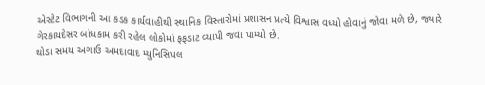એસ્ટેટ વિભાગની આ કડક કાર્યવાહીથી સ્થાનિક વિસ્તારોમાં પ્રશાસન પ્રત્યે વિશ્વાસ વધ્યો હોવાનું જોવા મળે છે, જ્યારે ગેરકાયદેસર બાંધકામ કરી રહેલ લોકોમાં ફફડાટ વ્યાપી જવા પામ્યો છે.
થોડા સમય અગાઉ અમદાવાદ મ્યુનિસિપલ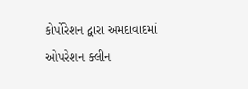કોર્પોરેશન દ્વારા અમદાવાદમાં ઓપરેશન ક્લીન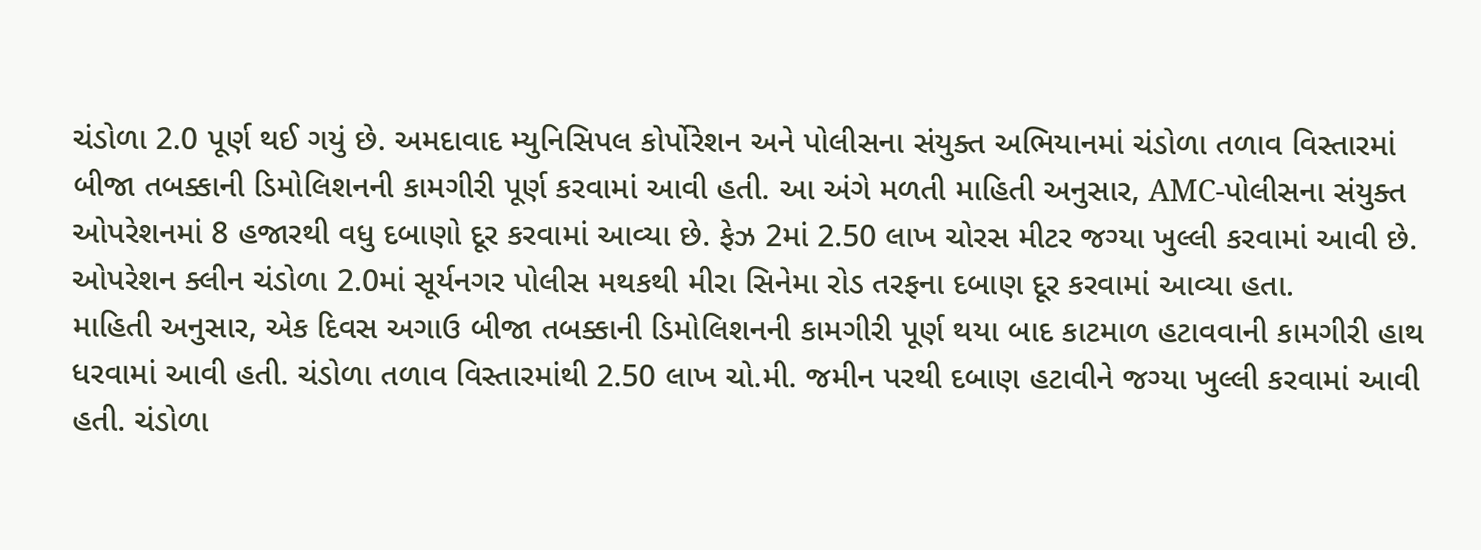ચંડોળા 2.0 પૂર્ણ થઈ ગયું છે. અમદાવાદ મ્યુનિસિપલ કોર્પોરેશન અને પોલીસના સંયુક્ત અભિયાનમાં ચંડોળા તળાવ વિસ્તારમાં બીજા તબક્કાની ડિમોલિશનની કામગીરી પૂર્ણ કરવામાં આવી હતી. આ અંગે મળતી માહિતી અનુસાર, AMC-પોલીસના સંયુક્ત ઓપરેશનમાં 8 હજારથી વધુ દબાણો દૂર કરવામાં આવ્યા છે. ફેઝ 2માં 2.50 લાખ ચોરસ મીટર જગ્યા ખુલ્લી કરવામાં આવી છે. ઓપરેશન ક્લીન ચંડોળા 2.0માં સૂર્યનગર પોલીસ મથકથી મીરા સિનેમા રોડ તરફના દબાણ દૂર કરવામાં આવ્યા હતા.
માહિતી અનુસાર, એક દિવસ અગાઉ બીજા તબક્કાની ડિમોલિશનની કામગીરી પૂર્ણ થયા બાદ કાટમાળ હટાવવાની કામગીરી હાથ ધરવામાં આવી હતી. ચંડોળા તળાવ વિસ્તારમાંથી 2.50 લાખ ચો.મી. જમીન પરથી દબાણ હટાવીને જગ્યા ખુલ્લી કરવામાં આવી હતી. ચંડોળા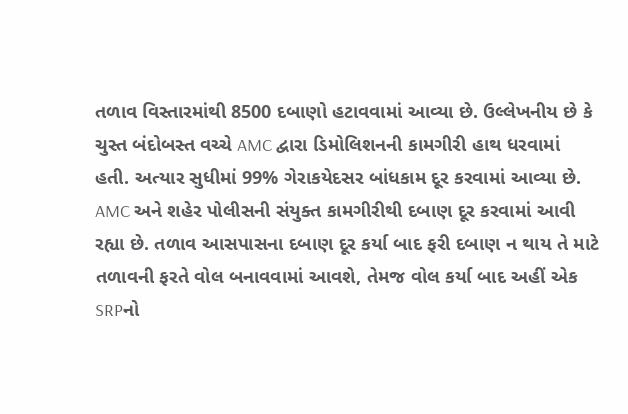તળાવ વિસ્તારમાંથી 8500 દબાણો હટાવવામાં આવ્યા છે. ઉલ્લેખનીય છે કે ચુસ્ત બંદોબસ્ત વચ્ચે AMC દ્વારા ડિમોલિશનની કામગીરી હાથ ધરવામાં હતી. અત્યાર સુધીમાં 99% ગેરાકયેદસર બાંધકામ દૂર કરવામાં આવ્યા છે.
AMC અને શહેર પોલીસની સંયુક્ત કામગીરીથી દબાણ દૂર કરવામાં આવી રહ્યા છે. તળાવ આસપાસના દબાણ દૂર કર્યા બાદ ફરી દબાણ ન થાય તે માટે તળાવની ફરતે વોલ બનાવવામાં આવશે, તેમજ વોલ કર્યા બાદ અહીં એક SRPનો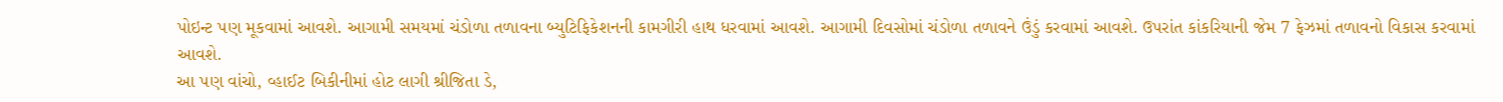પોઇન્ટ પણ મૂકવામાં આવશે. આગામી સમયમાં ચંડોળા તળાવના બ્યુટિફિકેશનની કામગીરી હાથ ધરવામાં આવશે. આગામી દિવસોમાં ચંડોળા તળાવને ઉંડું કરવામાં આવશે. ઉપરાંત કાંકરિયાની જેમ 7 ફેઝમાં તળાવનો વિકાસ કરવામાં આવશે.
આ પણ વાંચો, વ્હાઈટ બિકીનીમાં હોટ લાગી શ્રીજિતા ડે,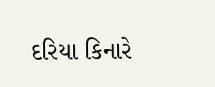દરિયા કિનારે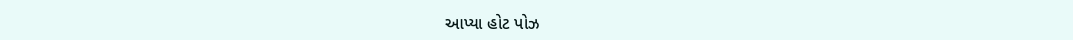આપ્યા હોટ પોઝ